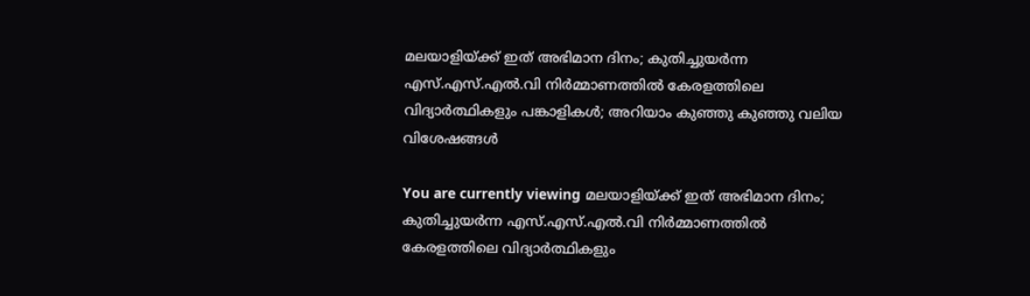മലയാളിയ്‌ക്ക് ഇത് അഭിമാന ദിനം; കുതിച്ചുയര്‍ന്ന എസ്‌.എസ്‌.എല്‍.വി നിര്‍മ്മാണത്തില്‍ കേരളത്തിലെ വിദ്യാര്‍ത്ഥികളും പങ്കാളികള്‍; അറിയാം കുഞ്ഞു കുഞ്ഞു വലിയ വിശേഷങ്ങള്‍

You are currently viewing മലയാളിയ്‌ക്ക് ഇത് അഭിമാന ദിനം; കുതിച്ചുയര്‍ന്ന എസ്‌.എസ്‌.എല്‍.വി നിര്‍മ്മാണത്തില്‍ കേരളത്തിലെ വിദ്യാര്‍ത്ഥികളും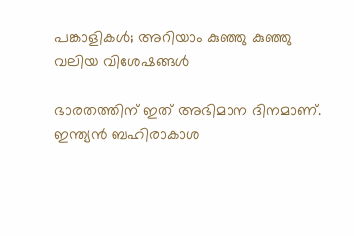പങ്കാളികള്‍; അറിയാം കുഞ്ഞു കുഞ്ഞു വലിയ വിശേഷങ്ങള്‍

ഭാരതത്തിന് ഇത് അഭിമാന ദിനമാണ്. ഇന്ത്യന്‍ ബഹിരാകാശ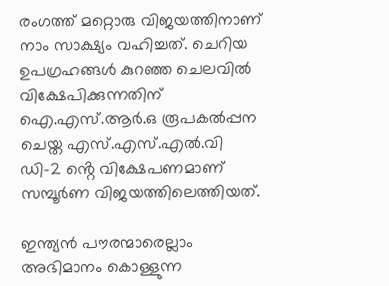രംഗത്ത് മറ്റൊരു വിജയത്തിനാണ് നാം സാക്ഷ്യം വഹിച്ചത്. ചെറിയ ഉപഗ്രഹങ്ങള്‍ കുറഞ്ഞ ചെലവില്‍ വിക്ഷേപിക്കുന്നതിന് ഐ.എസ്‌.ആര്‍.ഒ രൂപകല്‍പ്പന ചെയ്ത എസ്‌.എസ്‌.എല്‍.വി ഡി-2 ൻ്റെ വിക്ഷേപണമാണ് സമ്പൂര്‍ണ വിജയത്തിലെത്തിയത്.

ഇന്ത്യന്‍ പൗരന്മാരെല്ലാം അഭിമാനം കൊള്ളുന്ന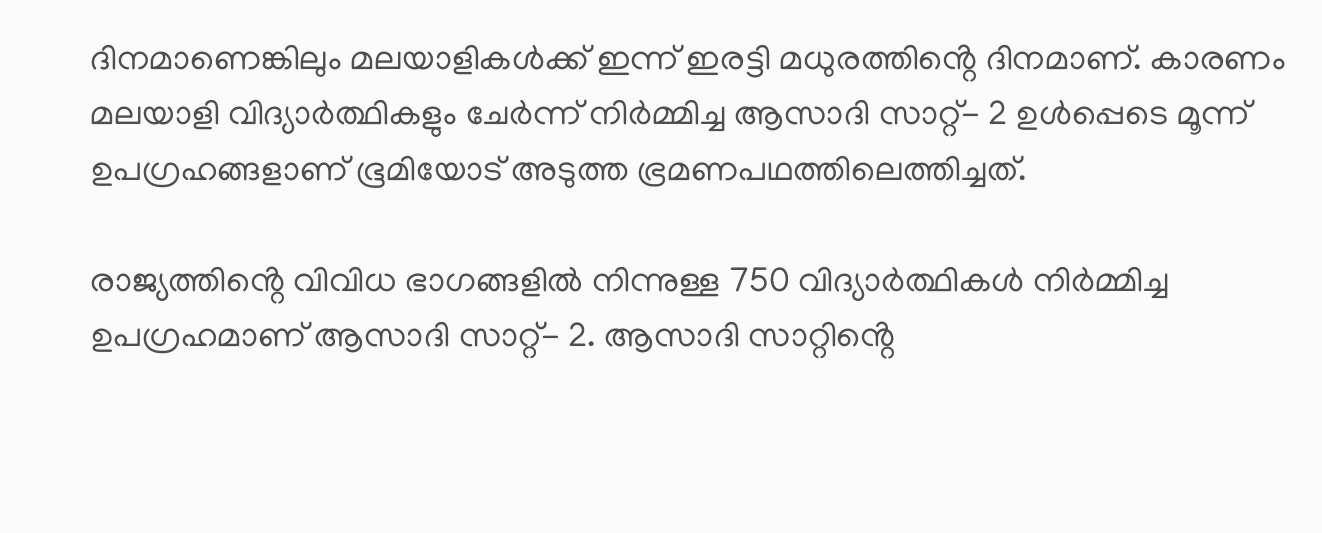ദിനമാണെങ്കിലും മലയാളികള്‍ക്ക് ഇന്ന് ഇരട്ടി മധുരത്തിൻ്റെ ദിനമാണ്. കാരണം മലയാളി വിദ്യാര്‍ത്ഥികളും ചേര്‍ന്ന് നിര്‍മ്മിച്ച ആസാദി സാറ്റ്- 2 ഉള്‍പ്പെടെ മൂന്ന് ഉപഗ്രഹങ്ങളാണ് ഭൂമിയോട് അടുത്ത ഭ്രമണപഥത്തിലെത്തിച്ചത്.

രാജ്യത്തിൻ്റെ വിവിധ ഭാഗങ്ങളില്‍ നിന്നുള്ള 750 വിദ്യാര്‍ത്ഥികള്‍ നിര്‍മ്മിച്ച ഉപഗ്രഹമാണ് ആസാദി സാറ്റ്- 2. ആസാദി സാറ്റിൻ്റെ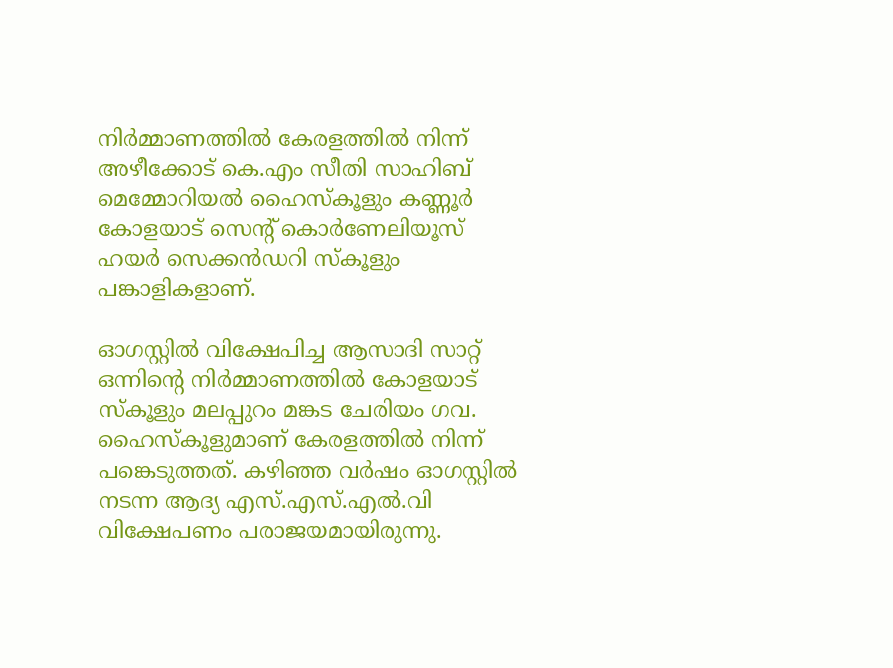നിര്‍മ്മാണത്തില്‍ കേരളത്തില്‍ നിന്ന് അഴീക്കോട് കെ.എം സീതി സാഹിബ് മെമ്മോറിയല്‍ ഹൈസ്‌കൂളും കണ്ണൂര്‍ കോളയാട് സെന്റ് കൊര്‍ണേലിയൂസ് ഹയര്‍ സെക്കന്‍ഡറി സ്‌കൂളും പങ്കാളികളാണ്.

ഓഗസ്റ്റില്‍ വിക്ഷേപിച്ച ആസാദി സാറ്റ് ഒന്നിൻ്റെ നിർമ്മാണത്തില്‍ കോളയാട് സ്‌കൂളും മലപ്പുറം മങ്കട ചേരിയം ഗവ. ഹൈസ്‌കൂളുമാണ് കേരളത്തില്‍ നിന്ന് പങ്കെടുത്തത്. കഴിഞ്ഞ വര്‍ഷം ഓഗസ്റ്റില്‍ നടന്ന ആദ്യ എസ്‌.എസ്‌.എല്‍.വി വിക്ഷേപണം പരാജയമായിരുന്നു.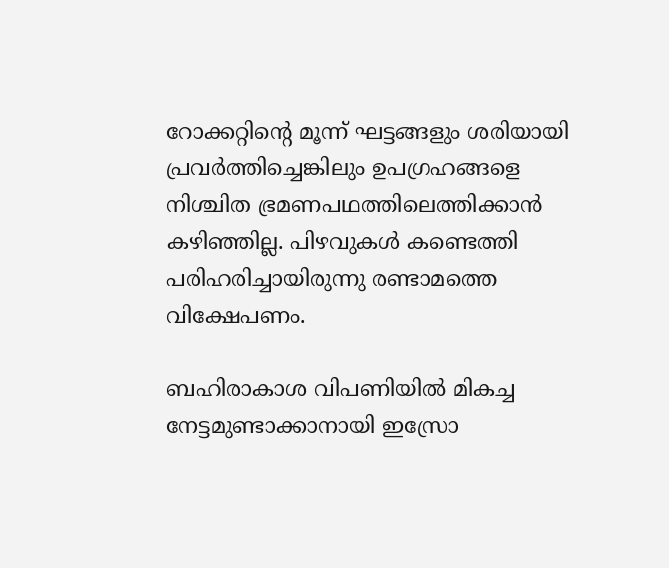റോക്കറ്റിൻ്റെ മൂന്ന് ഘട്ടങ്ങളും ശരിയായി പ്രവര്‍ത്തിച്ചെങ്കിലും ഉപഗ്രഹങ്ങളെ നിശ്ചിത ഭ്രമണപഥത്തിലെത്തിക്കാന്‍ കഴിഞ്ഞില്ല. പിഴവുകള്‍ കണ്ടെത്തി പരിഹരിച്ചായിരുന്നു രണ്ടാമത്തെ വിക്ഷേപണം.

ബഹിരാകാശ വിപണിയില്‍ മികച്ച നേട്ടമുണ്ടാക്കാനായി ഇസ്രോ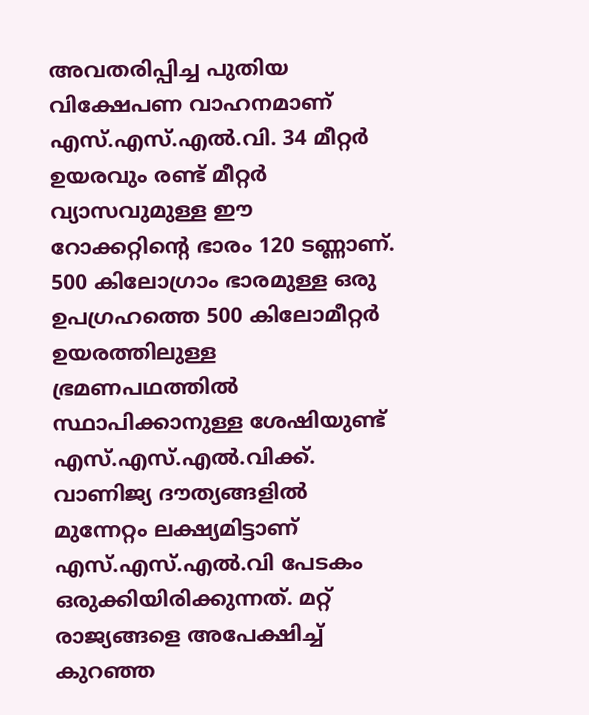അവതരിപ്പിച്ച പുതിയ വിക്ഷേപണ വാഹനമാണ് എസ്‌.എസ്‌.എല്‍.വി. 34 മീറ്റര്‍ ഉയരവും രണ്ട് മീറ്റര്‍ വ്യാസവുമുള്ള ഈ റോക്കറ്റിൻ്റെ ഭാരം 120 ടണ്ണാണ്. 500 കിലോഗ്രാം ഭാരമുള്ള ഒരു ഉപഗ്രഹത്തെ 500 കിലോമീറ്റര്‍ ഉയരത്തിലുള്ള ഭ്രമണപഥത്തില്‍ സ്ഥാപിക്കാനുള്ള ശേഷിയുണ്ട് എസ്‌.എസ്‌.എല്‍.വിക്ക്. വാണിജ്യ ദൗത്യങ്ങളില്‍ മുന്നേറ്റം ലക്ഷ്യമിട്ടാണ് എസ്‌.എസ്‌.എല്‍.വി പേടകം ഒരുക്കിയിരിക്കുന്നത്. മറ്റ് രാജ്യങ്ങളെ അപേക്ഷിച്ച്‌ കുറഞ്ഞ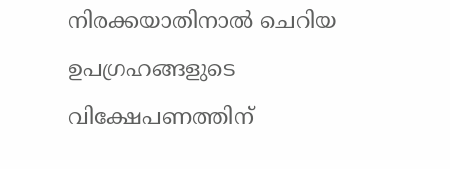നിരക്കയാതിനാല്‍ ചെറിയ ഉപഗ്രഹങ്ങളുടെ വിക്ഷേപണത്തിന്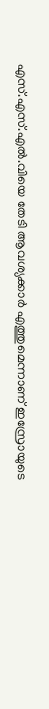എസ്‌.എസ്‌.എല്‍.വിയെ തേടി ആവശ്യക്കാര്‍ എത്തുമെന്നാണ് ഇസ്രോയുടെ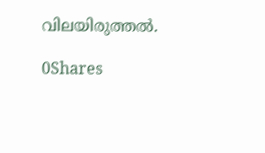വിലയിരുത്തല്‍.

0Shares